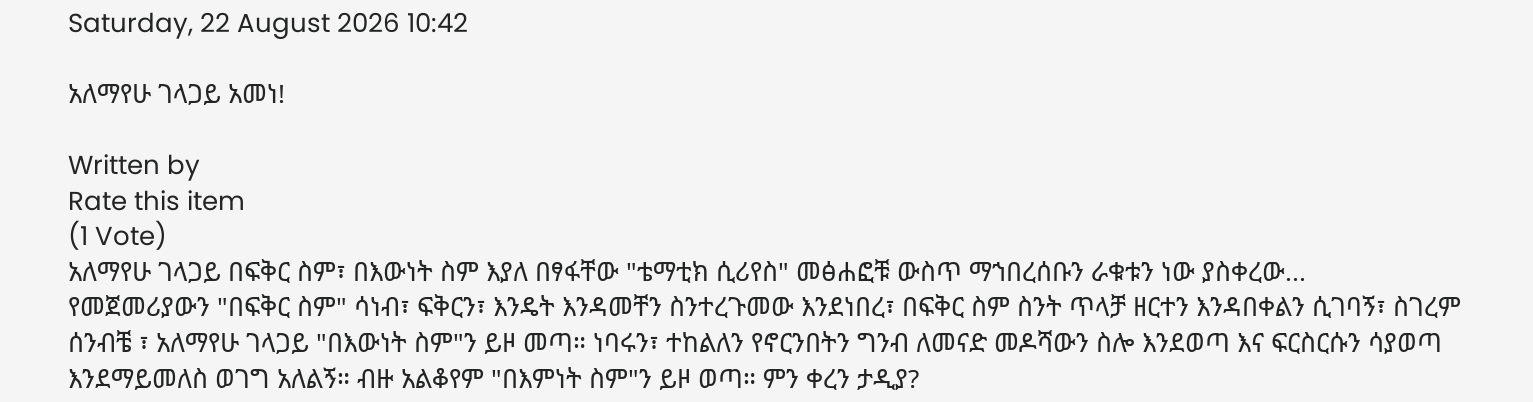Saturday, 22 August 2026 10:42

አለማየሁ ገላጋይ አመነ!

Written by
Rate this item
(1 Vote)
አለማየሁ ገላጋይ በፍቅር ስም፣ በእውነት ስም እያለ በፃፋቸው "ቴማቲክ ሲሪየስ" መፅሐፎቹ ውስጥ ማኀበረሰቡን ራቁቱን ነው ያስቀረው...
የመጀመሪያውን "በፍቅር ስም" ሳነብ፣ ፍቅርን፣ እንዴት እንዳመቸን ስንተረጉመው እንደነበረ፣ በፍቅር ስም ስንት ጥላቻ ዘርተን እንዳበቀልን ሲገባኝ፣ ስገረም ሰንብቼ ፣ አለማየሁ ገላጋይ "በእውነት ስም"ን ይዞ መጣ። ነባሩን፣ ተከልለን የኖርንበትን ግንብ ለመናድ መዶሻውን ስሎ እንደወጣ እና ፍርስርሱን ሳያወጣ እንደማይመለስ ወገግ አለልኝ። ብዙ አልቆየም "በእምነት ስም"ን ይዞ ወጣ። ምን ቀረን ታዲያ?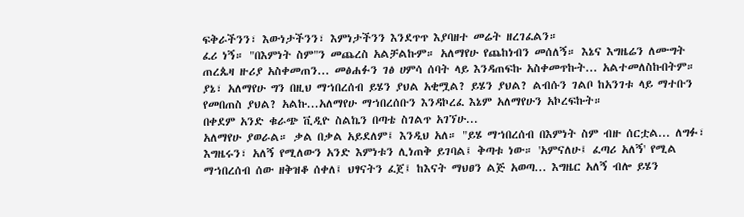ፍቅራችንን፣ እውነታችንን፣ እምነታችንን እንደጥጥ እያባዘተ መሬት ዘረገፈልን።
ፈሪ ነኝ። "በእምነት ስም"ን መጨረስ አልቻልኩም። አለማየሁ የጨከነብን መሰለኝ። እኔና እግዜሬን ለሙግት ጠረጴዛ ዙሪያ አስቀመጠን... መፅሐፉን ገፅ ሀምሳ ሰባት ላይ እንዳጠፍኩ አስቀመጥኩት... አልተመለስኩበትም።
ያኔ፣ አለማየሁ ግን በዚህ ማኀበረሰብ ይሄን ያህል አቂሟል? ይሄን ያህል? ልብሱን ገልቦ ከአንገቱ ላይ ማተቡን የመበጠስ ያህል? አልኩ...አለማየሁ ማኀበረሰቡን እንዳኮረፈ እኔም አለማየሁን አኮረፍኩት።
በቀደም አንድ ቁራጭ ቪዲዮ ስልኬን በጣቴ ስገልጥ አገኘሁ...
አለማየሁ ያወራል። ቃል በቃል አይደለም፤ እንዲህ አለ። "ይሄ ማኀበረሰብ በእምነት ስም ብዙ ሰርቷል... ለግፉ፣ እግዜሩን፣ አለኝ የሚለውን አንድ እምነቱን ሊነጠቅ ይገባል፤ ቅጣቱ ነው። 'አምናለሁ፤ ፈጣሪ አለኝ' የሚል ማኀበረሰብ ሰው ዘቅዝቆ ሰቀለ፤ ህፃናትን ፈጀ፤ ከእናት ማህፀን ልጅ አወጣ... እግዜር አለኝ ብሎ ይሄን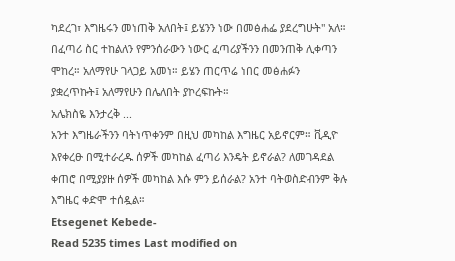ካደረገ፣ እግዜሩን መነጠቅ አለበት፤ ይሄንን ነው በመፅሐፌ ያደረግሁት" አለ።
በፈጣሪ ስር ተከልለን የምንሰራውን ነውር ፈጣሪያችንን በመንጠቅ ሊቀጣን ሞከረ። አለማየሁ ገላጋይ አመነ። ይሄን ጠርጥሬ ነበር መፅሐፉን ያቋረጥኩት፤ አለማየሁን በሌለበት ያኮረፍኩት።
አሌክስዬ እንታረቅ ...
አንተ እግዜራችንን ባትነጥቀንም በዚህ መካከል እግዜር አይኖርም። ቪዲዮ እየቀረፁ በሚተራረዱ ሰዎች መካከል ፈጣሪ እንዴት ይኖራል? ለመገዳደል ቀጠሮ በሚያያዙ ሰዎች መካከል እሱ ምን ይሰራል? አንተ ባትወስድብንም ቅሉ እግዜር ቀድሞ ተሰዷል።
Etsegenet Kebede-
Read 5235 times Last modified on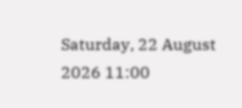Saturday, 22 August 2026 11:00